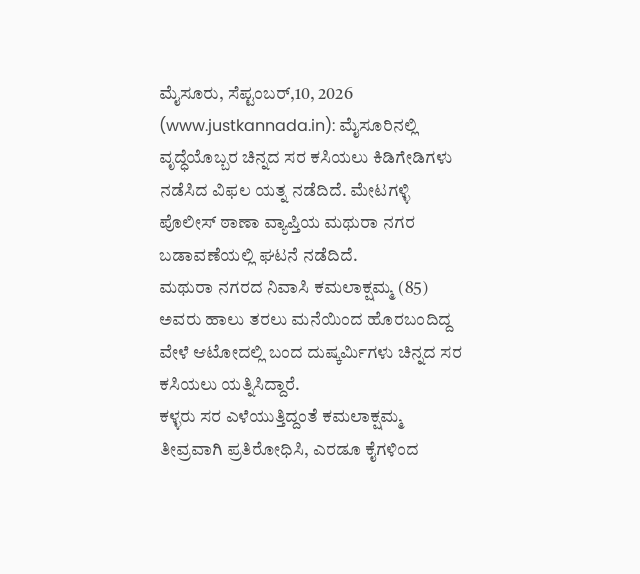ಮೈಸೂರು, ಸೆಪ್ಟಂಬರ್,10, 2026 (www.justkannada.in): ಮೈಸೂರಿನಲ್ಲಿ ವೃದ್ಧೆಯೊಬ್ಬರ ಚಿನ್ನದ ಸರ ಕಸಿಯಲು ಕಿಡಿಗೇಡಿಗಳು ನಡೆಸಿದ ವಿಫಲ ಯತ್ನ ನಡೆದಿದೆ. ಮೇಟಗಳ್ಳಿ ಪೊಲೀಸ್ ಠಾಣಾ ವ್ಯಾಪ್ತಿಯ ಮಥುರಾ ನಗರ ಬಡಾವಣೆಯಲ್ಲಿ ಘಟನೆ ನಡೆದಿದೆ.
ಮಥುರಾ ನಗರದ ನಿವಾಸಿ ಕಮಲಾಕ್ಷಮ್ಮ (85) ಅವರು ಹಾಲು ತರಲು ಮನೆಯಿಂದ ಹೊರಬಂದಿದ್ದ ವೇಳೆ ಆಟೋದಲ್ಲಿ ಬಂದ ದುಷ್ಕರ್ಮಿಗಳು ಚಿನ್ನದ ಸರ ಕಸಿಯಲು ಯತ್ನಿಸಿದ್ದಾರೆ.
ಕಳ್ಳರು ಸರ ಎಳೆಯುತ್ತಿದ್ದಂತೆ ಕಮಲಾಕ್ಷಮ್ಮ ತೀವ್ರವಾಗಿ ಪ್ರತಿರೋಧಿಸಿ, ಎರಡೂ ಕೈಗಳಿಂದ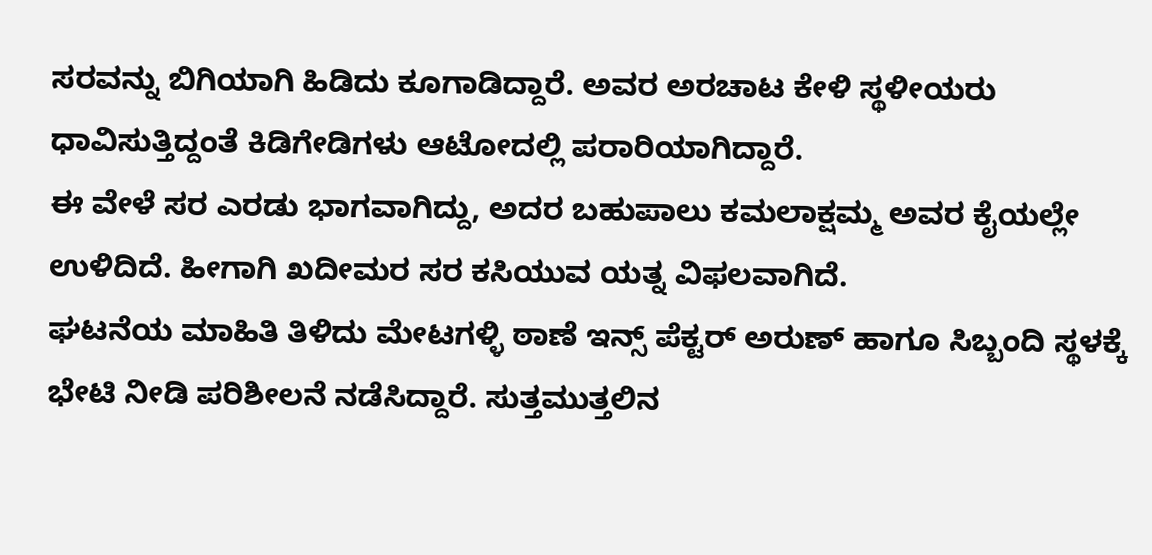ಸರವನ್ನು ಬಿಗಿಯಾಗಿ ಹಿಡಿದು ಕೂಗಾಡಿದ್ದಾರೆ. ಅವರ ಅರಚಾಟ ಕೇಳಿ ಸ್ಥಳೀಯರು ಧಾವಿಸುತ್ತಿದ್ದಂತೆ ಕಿಡಿಗೇಡಿಗಳು ಆಟೋದಲ್ಲಿ ಪರಾರಿಯಾಗಿದ್ದಾರೆ.
ಈ ವೇಳೆ ಸರ ಎರಡು ಭಾಗವಾಗಿದ್ದು, ಅದರ ಬಹುಪಾಲು ಕಮಲಾಕ್ಷಮ್ಮ ಅವರ ಕೈಯಲ್ಲೇ ಉಳಿದಿದೆ. ಹೀಗಾಗಿ ಖದೀಮರ ಸರ ಕಸಿಯುವ ಯತ್ನ ವಿಫಲವಾಗಿದೆ.
ಘಟನೆಯ ಮಾಹಿತಿ ತಿಳಿದು ಮೇಟಗಳ್ಳಿ ಠಾಣೆ ಇನ್ಸ್ ಪೆಕ್ಟರ್ ಅರುಣ್ ಹಾಗೂ ಸಿಬ್ಬಂದಿ ಸ್ಥಳಕ್ಕೆ ಭೇಟಿ ನೀಡಿ ಪರಿಶೀಲನೆ ನಡೆಸಿದ್ದಾರೆ. ಸುತ್ತಮುತ್ತಲಿನ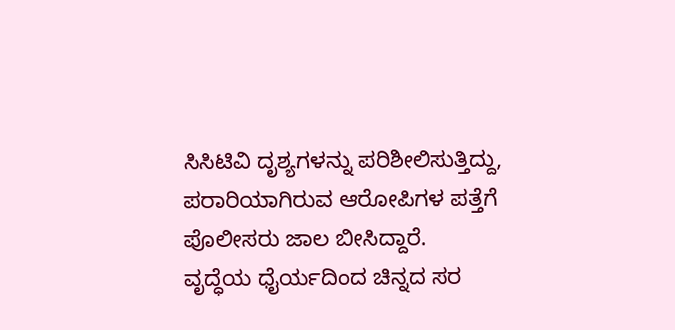ಸಿಸಿಟಿವಿ ದೃಶ್ಯಗಳನ್ನು ಪರಿಶೀಲಿಸುತ್ತಿದ್ದು, ಪರಾರಿಯಾಗಿರುವ ಆರೋಪಿಗಳ ಪತ್ತೆಗೆ ಪೊಲೀಸರು ಜಾಲ ಬೀಸಿದ್ದಾರೆ.
ವೃದ್ಧೆಯ ಧೈರ್ಯದಿಂದ ಚಿನ್ನದ ಸರ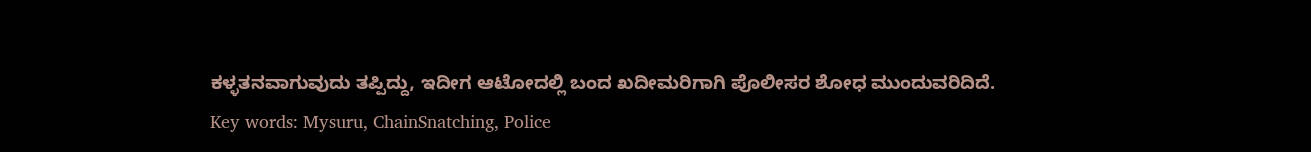ಕಳ್ಳತನವಾಗುವುದು ತಪ್ಪಿದ್ದು, ಇದೀಗ ಆಟೋದಲ್ಲಿ ಬಂದ ಖದೀಮರಿಗಾಗಿ ಪೊಲೀಸರ ಶೋಧ ಮುಂದುವರಿದಿದೆ.
Key words: Mysuru, ChainSnatching, Police